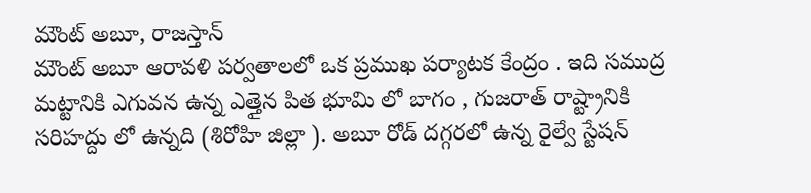మౌంట్ అబూ, రాజస్తాన్
మౌంట్ అబూ ఆరావళి పర్వతాలలో ఒక ప్రముఖ పర్యాటక కేంద్రం . ఇది సముద్ర మట్టానికి ఎగువన ఉన్న ఎత్తైన పిత భూమి లో బాగం , గుజరాత్ రాష్ట్రానికి సరిహద్దు లో ఉన్నది (శిరోహి జిల్లా ). అబూ రోడ్ దగ్గరలో ఉన్న రైల్వే స్టేషన్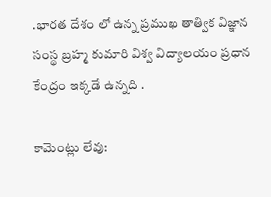.భారత దేశం లో ఉన్న ప్రముఖ తాత్విక విజ్ఞాన సంస్థ బ్రహ్మ కుమారి విశ్వ విద్యాలయం ప్రధాన కేంద్రం ఇక్కడే ఉన్నది .

కామెంట్లు లేవు: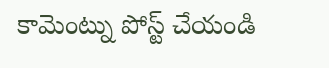కామెంట్ను పోస్ట్ చేయండి